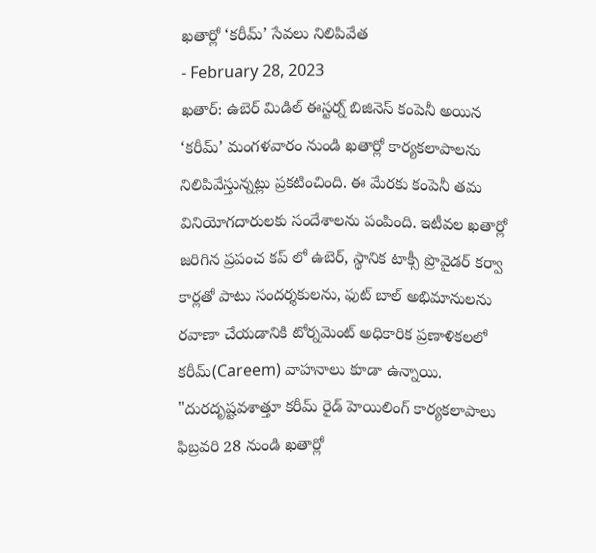ఖతార్లో ‘కరీమ్’ సేవలు నిలిపివేత
- February 28, 2023
ఖతార్: ఉబెర్ మిడిల్ ఈస్టర్న్ బిజినెస్ కంపెనీ అయిన ‘కరీమ్’ మంగళవారం నుండి ఖతార్లో కార్యకలాపాలను నిలిపివేస్తున్నట్లు ప్రకటించింది. ఈ మేరకు కంపెనీ తమ వినియోగదారులకు సందేశాలను పంపింది. ఇటీవల ఖతార్లో జరిగిన ప్రపంచ కప్ లో ఉబెర్, స్థానిక టాక్సీ ప్రొవైడర్ కర్వా కార్లతో పాటు సందర్శకులను, ఫుట్ బాల్ అభిమానులను రవాణా చేయడానికి టోర్నమెంట్ అధికారిక ప్రణాళికలలో కరీమ్(Careem) వాహనాలు కూడా ఉన్నాయి. "దురదృష్టవశాత్తూ కరీమ్ రైడ్ హెయిలింగ్ కార్యకలాపాలు ఫిబ్రవరి 28 నుండి ఖతార్లో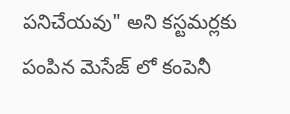పనిచేయవు" అని కస్టమర్లకు పంపిన మెసేజ్ లో కంపెనీ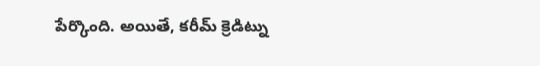పేర్కొంది. అయితే, కరీమ్ క్రెడిట్ను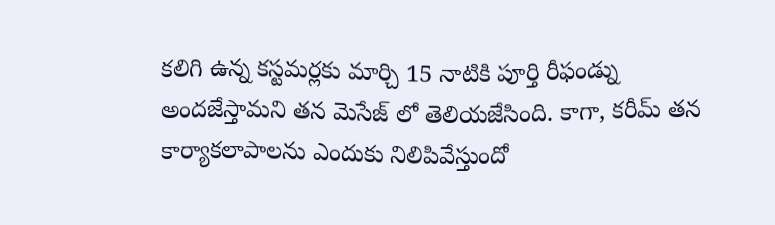కలిగి ఉన్న కస్టమర్లకు మార్చి 15 నాటికి పూర్తి రీఫండ్ను అందజేస్తామని తన మెసేజ్ లో తెలియజేసింది. కాగా, కరీమ్ తన కార్యాకలాపాలను ఎందుకు నిలిపివేస్తుందో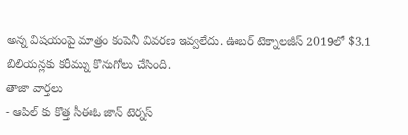అన్న విషయంపై మాత్రం కంపెనీ వివరణ ఇవ్వలేదు. ఊబర్ టెక్నాలజీస్ 2019లో $3.1 బిలియన్లకు కరీమ్ను కొనుగోలు చేసింది.
తాజా వార్తలు
- ఆపిల్ కు కొత్త సీఈఓ జాన్ టెర్నస్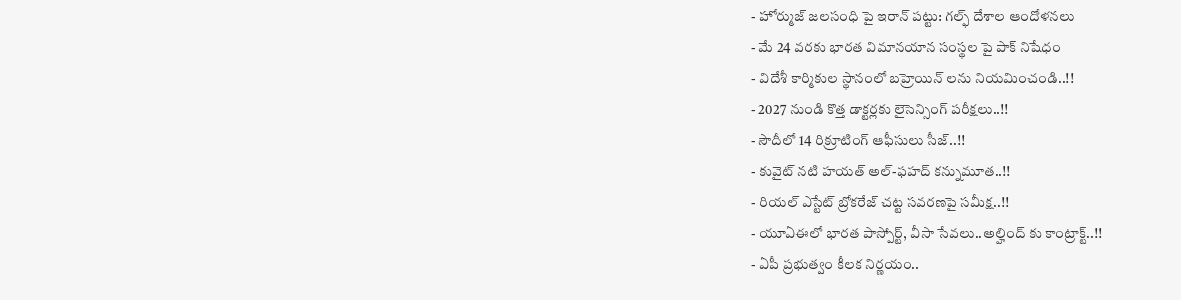- హోర్ముజ్ జలసంధి పై ఇరాన్ పట్టు: గల్ఫ్ దేశాల ఆందోళనలు
- మే 24 వరకు భారత విమానయాన సంస్థల పై పాక్ నిషేధం
- విదేశీ కార్మికుల స్థానంలో బహ్రెయిన్ లను నియమించండి..!!
- 2027 నుండి కొత్త డాక్టర్లకు లైసెన్సింగ్ పరీక్షలు..!!
- సౌదీలో 14 రిక్రూటింగ్ ఆఫీసులు సీజ్..!!
- కువైట్ నటి హయత్ అల్-ఫహద్ కన్నుమూత..!!
- రియల్ ఎస్టేట్ బ్రోకరేజ్ చట్ట సవరణపై సమీక్ష..!!
- యూఏఈలో భారత పాస్పోర్ట్, వీసా సేవలు..అల్హింద్ కు కాంట్రాక్ట్..!!
- ఏపీ ప్రభుత్వం కీలక నిర్ణయం..